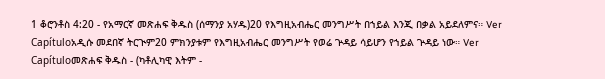1 ቆሮንቶስ 4:20 - የአማርኛ መጽሐፍ ቅዱስ (ሰማንያ አሃዱ)20 የእግዚአብሔር መንግሥት በኀይል እንጂ በቃል አይደለምና። Ver Capítuloአዲሱ መደበኛ ትርጒም20 ምክንያቱም የእግዚአብሔር መንግሥት የወሬ ጕዳይ ሳይሆን የኀይል ጕዳይ ነው። Ver Capítuloመጽሐፍ ቅዱስ - (ካቶሊካዊ እትም -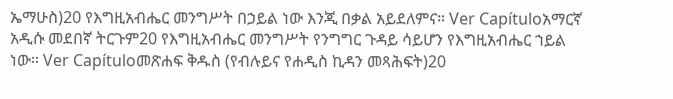ኤማሁስ)20 የእግዚአብሔር መንግሥት በኃይል ነው እንጂ በቃል አይደለምና። Ver Capítuloአማርኛ አዲሱ መደበኛ ትርጉም20 የእግዚአብሔር መንግሥት የንግግር ጉዳይ ሳይሆን የእግዚአብሔር ኀይል ነው። Ver Capítuloመጽሐፍ ቅዱስ (የብሉይና የሐዲስ ኪዳን መጻሕፍት)20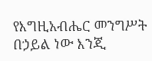የእግዚአብሔር መንግሥት በኃይል ነው እንጂ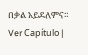በቃል አይደለምና። Ver Capítulo |